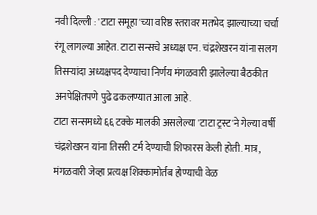नवी दिल्ली : 'टाटा समूहा'च्या वरिष्ठ स्तरावर मतभेद झाल्याच्या चर्चा रंगू लागल्या आहेत. टाटा सन्सचे अध्यक्ष एन. चंद्रशेखरन यांना सलग तिसऱ्यांदा अध्यक्षपद देण्याचा निर्णय मंगळवारी झालेल्या बैठकीत अनपेक्षितपणे पुढे ढकलण्यात आला आहे.
टाटा सन्समध्ये ६६ टक्के मालकी असलेल्या 'टाटा ट्रस्ट'ने गेल्या वर्षी चंद्रशेखरन यांना तिसरी टर्म देण्याची शिफारस केली होती. मात्र, मंगळवारी जेव्हा प्रत्यक्ष शिक्कामोर्तब होण्याची वेळ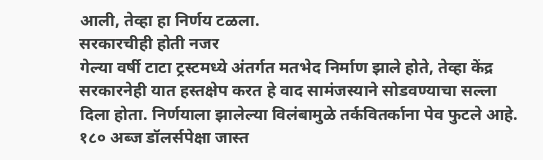आली, तेव्हा हा निर्णय टळला.
सरकारचीही होती नजर
गेल्या वर्षी टाटा ट्रस्टमध्ये अंतर्गत मतभेद निर्माण झाले होते, तेव्हा केंद्र सरकारनेही यात हस्तक्षेप करत हे वाद सामंजस्याने सोडवण्याचा सल्ला दिला होता. निर्णयाला झालेल्या विलंबामुळे तर्कवितर्काना पेव फुटले आहे.
१८० अब्ज डॉलर्सपेक्षा जास्त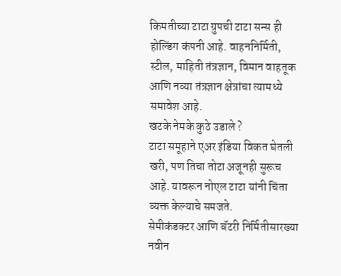किमतीच्या टाटा ग्रुपची टाटा सन्स ही होल्डिंग कंपनी आहे. वाहननिर्मिती, स्टील, माहिती तंत्रज्ञान, विमान वाहतूक आणि नव्या तंत्रज्ञान क्षेत्रांचा त्यामध्ये समावेश आहे.
खटके नेमके कुठे उडाले ?
टाटा समूहाने एअर इंडिया विकत घेतली खरी, पण तिचा तोटा अजूनही सुरूच आहे. यावरून नोएल टाटा यांनी चिंता व्यक्त केल्याचे समजते.
सेमीकंडक्टर आणि बॅटरी निर्मितीसारख्या नवीन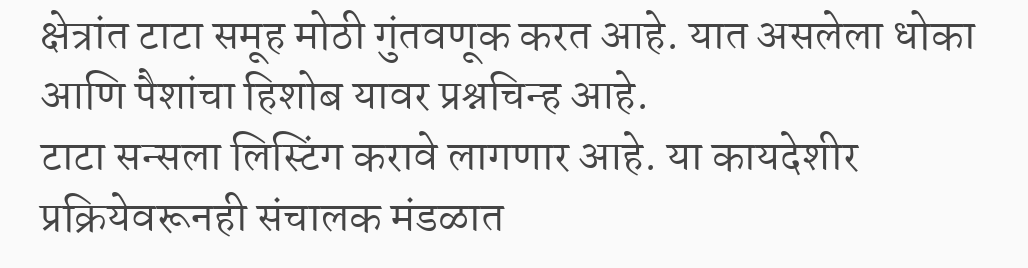क्षेत्रांत टाटा समूह मोठी गुंतवणूक करत आहे. यात असलेला धोका आणि पैशांचा हिशोब यावर प्रश्नचिन्ह आहे.
टाटा सन्सला लिस्टिंग करावे लागणार आहे. या कायदेशीर प्रक्रियेवरूनही संचालक मंडळात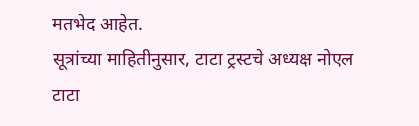मतभेद आहेत.
सूत्रांच्या माहितीनुसार, टाटा ट्रस्टचे अध्यक्ष नोएल टाटा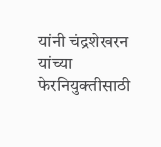यांनी चंद्रशेखरन यांच्या फेरनियुक्तीसाठी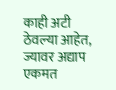काही अटी ठेवल्या आहेत, ज्यावर अद्याप एकमत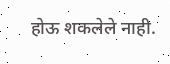होऊ शकलेले नाही.